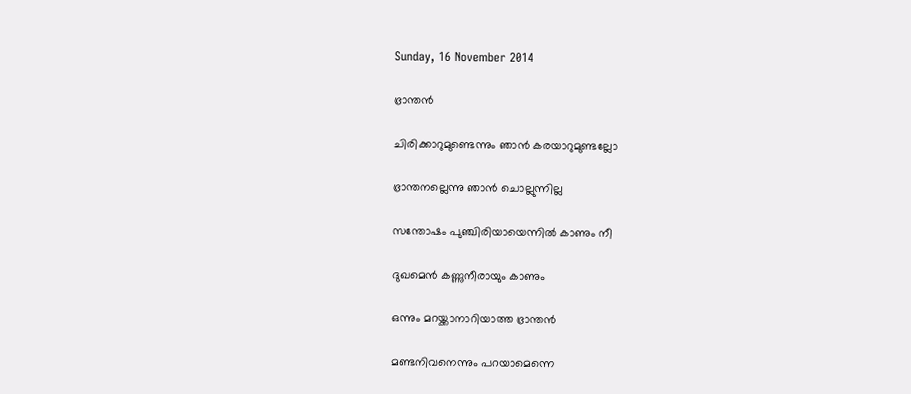Sunday, 16 November 2014

ഭ്രാന്തന്‍

ചിരിക്കാറുമുണ്ടെന്നും ഞാന്‍ കരയാറുമുണ്ടല്ലോ

ഭ്രാന്തനല്ലെന്നു ഞാന്‍ ചൊല്ലുന്നില്ല

സന്തോഷം പുഞ്ചിരിയായെന്നില്‍ കാണും നീ

ദുഖമെന്‍ കണ്ണുനീരായും കാണും

ഒന്നും മറയ്ക്കാനാറിയാത്ത ഭ്രാന്തന്‍

മണ്ടനിവനെന്നും പറയാമെന്നെ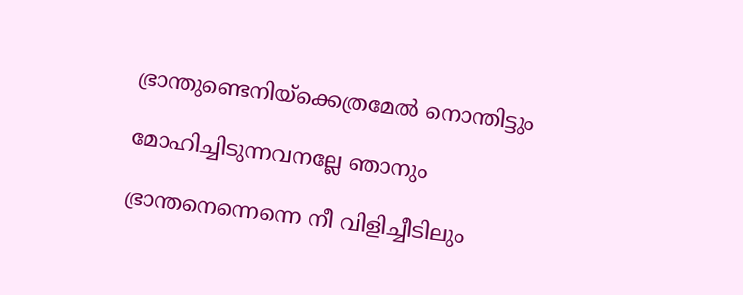ഭ്രാന്തുണ്ടെനിയ്ക്കെത്രമേല്‍ നൊന്തിട്ടും

മോഹിച്ചിടുന്നവനല്ലേ ഞാനും

ഭ്രാന്തനെന്നെന്നെ നീ വിളിച്ചീടിലും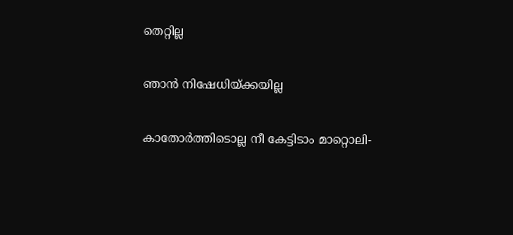തെറ്റില്ല

ഞാന്‍ നിഷേധിയ്ക്കയില്ല

കാതോര്‍ത്തിടൊല്ല നീ കേട്ടിടാം മാറ്റൊലി-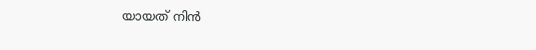യായത് നിന്‍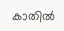കാതില്‍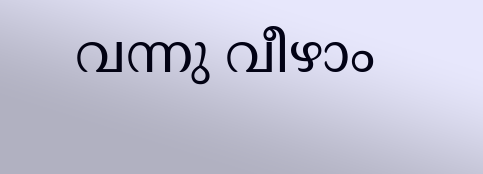വന്നു വീഴാം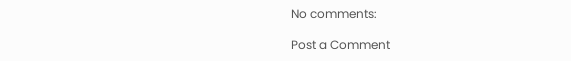No comments:

Post a Comment